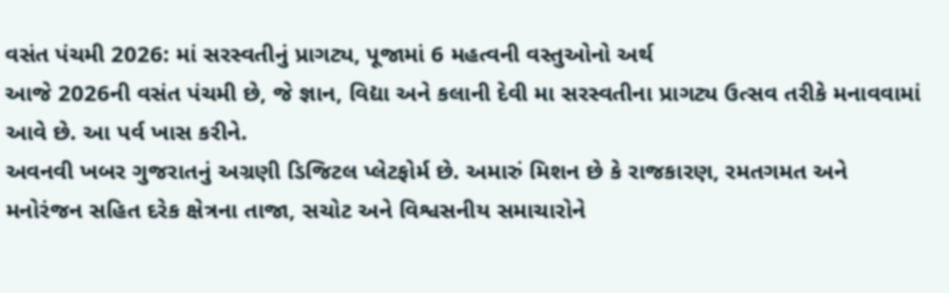વસંત પંચમી 2026: માં સરસ્વતીનું પ્રાગટ્ય, પૂજામાં 6 મહત્વની વસ્તુઓનો અર્થ
આજે 2026ની વસંત પંચમી છે, જે જ્ઞાન, વિદ્યા અને કલાની દેવી મા સરસ્વતીના પ્રાગટ્ય ઉત્સવ તરીકે મનાવવામાં આવે છે. આ પર્વ ખાસ કરીને.
અવનવી ખબર ગુજરાતનું અગ્રણી ડિજિટલ પ્લેટફોર્મ છે. અમારું મિશન છે કે રાજકારણ, રમતગમત અને મનોરંજન સહિત દરેક ક્ષેત્રના તાજા, સચોટ અને વિશ્વસનીય સમાચારોને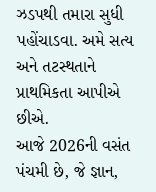ઝડપથી તમારા સુધી પહોંચાડવા. અમે સત્ય અને તટસ્થતાને પ્રાથમિકતા આપીએ છીએ.
આજે 2026ની વસંત પંચમી છે, જે જ્ઞાન,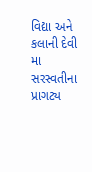વિદ્યા અને કલાની દેવી મા સરસ્વતીના પ્રાગટ્ય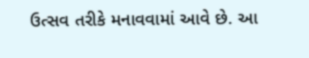ઉત્સવ તરીકે મનાવવામાં આવે છે. આ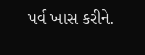પર્વ ખાસ કરીને.